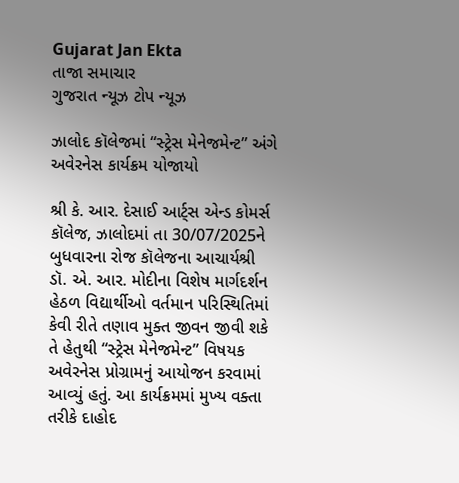Gujarat Jan Ekta
તાજા સમાચાર
ગુજરાત ન્યૂઝ ટોપ ન્યૂઝ

ઝાલોદ કૉલેજમાં “સ્ટ્રેસ મેનેજમેન્ટ” અંગે અવેરનેસ કાર્યક્રમ યોજાયો

શ્રી કે. આર. દેસાઈ આર્ટ્સ એન્ડ કોમર્સ કૉલેજ, ઝાલોદમાં તા 30/07/2025ને બુધવારના રોજ કૉલેજના આચાર્યશ્રી ડૉ. એ. આર. મોદીના વિશેષ માર્ગદર્શન હેઠળ વિદ્યાર્થીઓ વર્તમાન પરિસ્થિતિમાં કેવી રીતે તણાવ મુક્ત જીવન જીવી શકે તે હેતુથી “સ્ટ્રેસ મેનેજમેન્ટ” વિષયક અવેરનેસ પ્રોગ્રામનું આયોજન કરવામાં આવ્યું હતું. આ કાર્યક્રમમાં મુખ્ય વક્તા તરીકે દાહોદ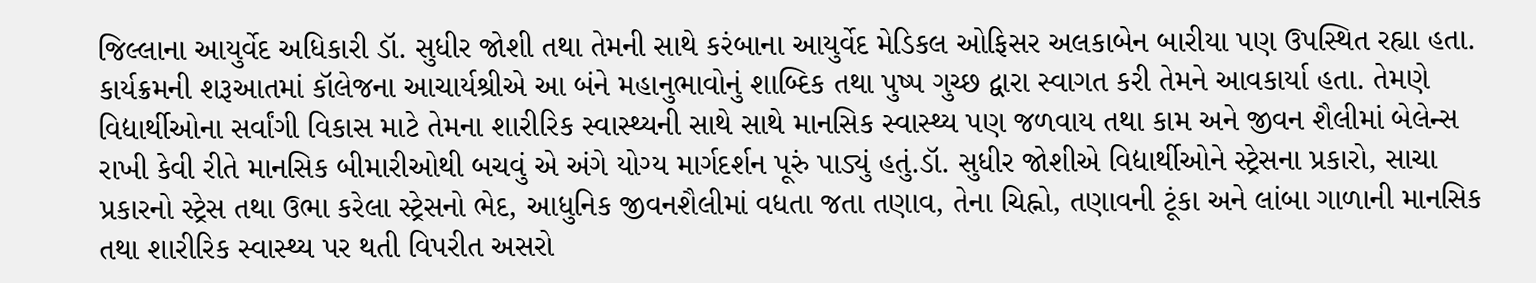જિલ્લાના આયુર્વેદ અધિકારી ડૉ. સુધીર જોશી તથા તેમની સાથે કરંબાના આયુર્વેદ મેડિકલ ઓફિસર અલકાબેન બારીયા પણ ઉપસ્થિત રહ્યા હતા.
કાર્યક્રમની શરૂઆતમાં કૉલેજના આચાર્યશ્રીએ આ બંને મહાનુભાવોનું શાબ્દિક તથા પુષ્પ ગુચ્છ દ્વારા સ્વાગત કરી તેમને આવકાર્યા હતા. તેમણે વિદ્યાર્થીઓના સર્વાંગી વિકાસ માટે તેમના શારીરિક સ્વાસ્થ્યની સાથે સાથે માનસિક સ્વાસ્થ્ય પણ જળવાય તથા કામ અને જીવન શૈલીમાં બેલેન્સ રાખી કેવી રીતે માનસિક બીમારીઓથી બચવું એ અંગે યોગ્ય માર્ગદર્શન પૂરું પાડ્યું હતું.ડૉ. સુધીર જોશીએ વિદ્યાર્થીઓને સ્ટ્રેસના પ્રકારો, સાચા પ્રકારનો સ્ટ્રેસ તથા ઉભા કરેલા સ્ટ્રેસનો ભેદ, આધુનિક જીવનશૈલીમાં વધતા જતા તણાવ, તેના ચિહ્નો, તણાવની ટૂંકા અને લાંબા ગાળાની માનસિક તથા શારીરિક સ્વાસ્થ્ય પર થતી વિપરીત અસરો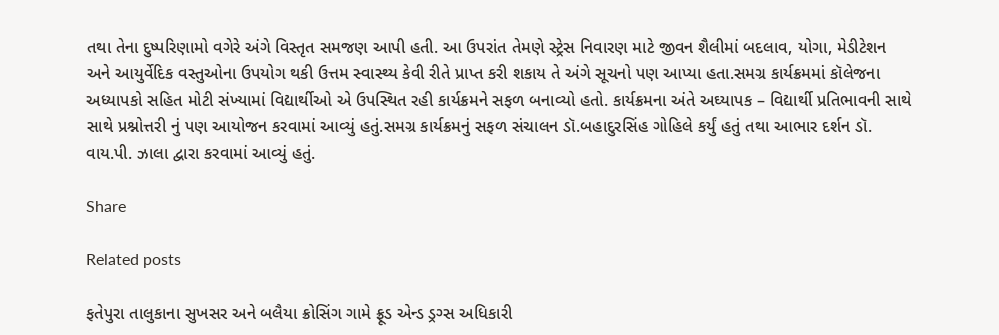તથા તેના દુષ્પરિણામો વગેરે અંગે વિસ્તૃત સમજણ આપી હતી. આ ઉપરાંત તેમણે સ્ટ્રેસ નિવારણ માટે જીવન શૈલીમાં બદલાવ, યોગા, મેડીટેશન અને આયુર્વેદિક વસ્તુઓના ઉપયોગ થકી ઉત્તમ સ્વાસ્થ્ય કેવી રીતે પ્રાપ્ત કરી શકાય તે અંગે સૂચનો પણ આપ્યા હતા.સમગ્ર કાર્યક્રમમાં કૉલેજના અધ્યાપકો સહિત મોટી સંખ્યામાં વિદ્યાર્થીઓ એ ઉપસ્થિત રહી કાર્યક્રમને સફળ બનાવ્યો હતો. કાર્યક્રમના અંતે અઘ્યાપક – વિદ્યાર્થી પ્રતિભાવની સાથે સાથે પ્રશ્નોત્તરી નું પણ આયોજન કરવામાં આવ્યું હતું.સમગ્ર કાર્યક્રમનું સફળ સંચાલન ડૉ.બહાદુરસિંહ ગોહિલે કર્યું હતું તથા આભાર દર્શન ડૉ. વાય.પી. ઝાલા દ્વારા કરવામાં આવ્યું હતું.

Share

Related posts

ફતેપુરા તાલુકાના સુખસર અને બલૈયા ક્રોસિંગ ગામે ફ્રૂડ એન્ડ ડ્રગ્સ અધિકારી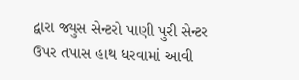દ્વારા જ્યુસ સેન્ટરો પાણી પુરી સેન્ટર ઉપર તપાસ હાથ ધરવામાં આવી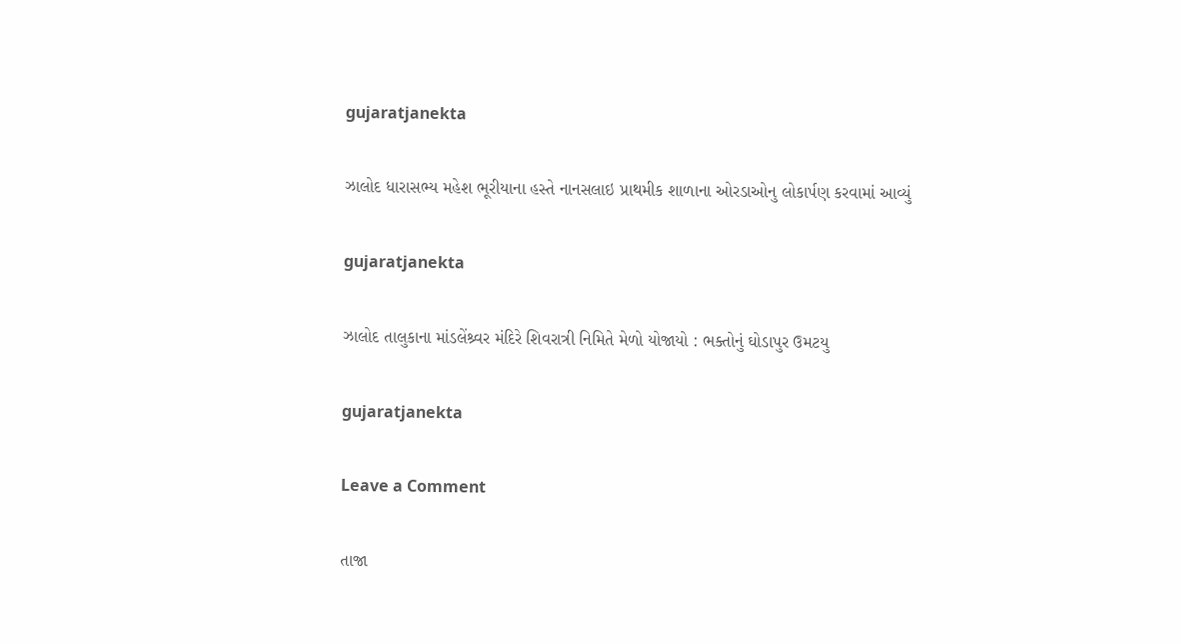gujaratjanekta

ઝાલોદ ધારાસભ્ય મહેશ ભૂરીયાના હસ્તે નાનસલાઇ પ્રાથમીક શાળાના ઓરડાઓનુ લોકાર્પણ કરવામાં આવ્યું

gujaratjanekta

ઝાલોદ તાલુકાના માંડલેંશ્ર્વર મંદિરે શિવરાત્રી નિમિતે મેળો યોજાયો : ભક્તોનું ઘોડાપુર ઉમટયુ

gujaratjanekta

Leave a Comment

તાજા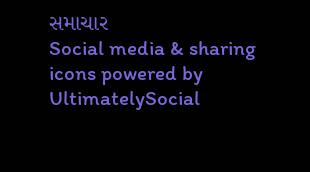સમાચાર
Social media & sharing icons powered by UltimatelySocial